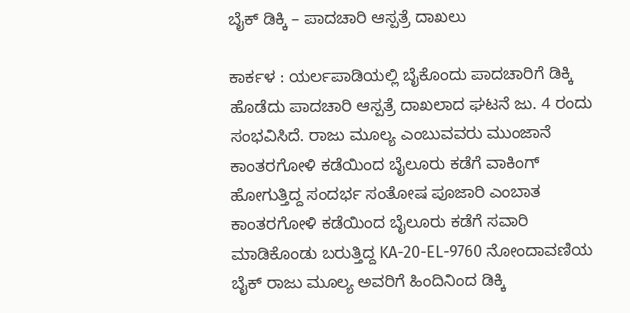ಬೈಕ್‌ ಡಿಕ್ಕಿ – ಪಾದಚಾರಿ ಆಸ್ಪತ್ರೆ ದಾಖಲು

ಕಾರ್ಕಳ : ಯರ್ಲಪಾಡಿಯಲ್ಲಿ ಬೈಕೊಂದು ಪಾದಚಾರಿಗೆ ಡಿಕ್ಕಿ ಹೊಡೆದು ಪಾದಚಾರಿ ಆಸ್ಪತ್ರೆ ದಾಖಲಾದ ಘಟನೆ ಜು. 4 ರಂದು ಸಂಭವಿಸಿದೆ. ರಾಜು ಮೂಲ್ಯ ಎಂಬುವವರು ಮುಂಜಾನೆ ಕಾಂತರಗೋಳಿ ಕಡೆಯಿಂದ ಬೈಲೂರು ಕಡೆಗೆ ವಾಕಿಂಗ್ ಹೋಗುತ್ತಿದ್ದ ಸಂದರ್ಭ ಸಂತೋಷ ಪೂಜಾರಿ ಎಂಬಾತ ಕಾಂತರಗೋಳಿ ಕಡೆಯಿಂದ ಬೈಲೂರು ಕಡೆಗೆ ಸವಾರಿ ಮಾಡಿಕೊಂಡು ಬರುತ್ತಿದ್ದ KA-20-EL-9760 ನೋಂದಾವಣಿಯ ಬೈಕ್‌ ರಾಜು ಮೂಲ್ಯ ಅವರಿಗೆ ಹಿಂದಿನಿಂದ ಡಿಕ್ಕಿ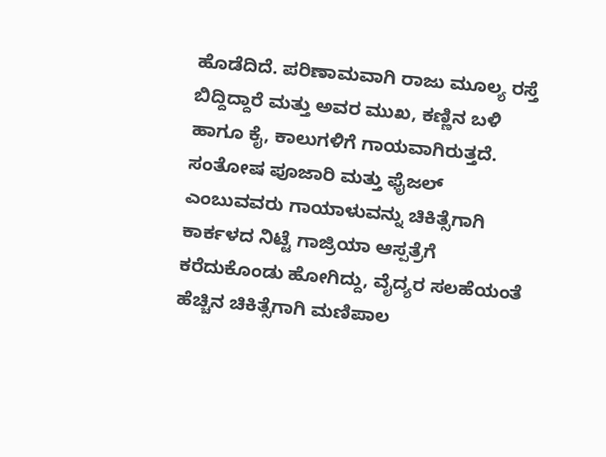ಹೊಡೆದಿದೆ. ಪರಿಣಾಮವಾಗಿ ರಾಜು ಮೂಲ್ಯ ರಸ್ತೆ ಬಿದ್ದಿದ್ದಾರೆ ಮತ್ತು ಅವರ ಮುಖ, ಕಣ್ಣಿನ ಬಳಿ ಹಾಗೂ ಕೈ, ಕಾಲುಗಳಿಗೆ ಗಾಯವಾಗಿರುತ್ತದೆ. ಸಂತೋಷ ಪೂಜಾರಿ ಮತ್ತು ಫೈಜಲ್ ಎಂಬುವವರು ಗಾಯಾಳುವನ್ನು ಚಿಕಿತ್ಸೆಗಾಗಿ ಕಾರ್ಕಳದ ನಿಟ್ಟೆ ಗಾಜ್ರಿಯಾ ಆಸ್ಪತ್ರೆಗೆ ಕರೆದುಕೊಂಡು ಹೋಗಿದ್ದು, ವೈದ್ಯರ ಸಲಹೆಯಂತೆ ಹೆಚ್ಚಿನ ಚಿಕಿತ್ಸೆಗಾಗಿ ಮಣಿಪಾಲ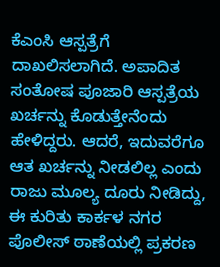ಕೆಎಂಸಿ ಆಸ್ಪತ್ರೆಗೆ ದಾಖಲಿಸಲಾಗಿದೆ. ಅಪಾದಿತ ಸಂತೋಷ ಪೂಜಾರಿ ಆಸ್ಪತ್ರೆಯ ಖರ್ಚನ್ನು ಕೊಡುತ್ತೇನೆಂದು ಹೇಳಿದ್ದರು. ಆದರೆ, ಇದುವರೆಗೂ ಆತ ಖರ್ಚನ್ನು ನೀಡಲಿಲ್ಲ ಎಂದು ರಾಜು ಮೂಲ್ಯ ದೂರು ನೀಡಿದ್ದು, ಈ ಕುರಿತು ಕಾರ್ಕಳ ನಗರ ಪೊಲೀಸ್‌ ಠಾಣೆಯಲ್ಲಿ ಪ್ರಕರಣ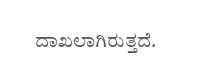ದಾಖಲಾಗಿರುತ್ತದೆ.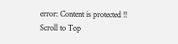error: Content is protected !!
Scroll to Top